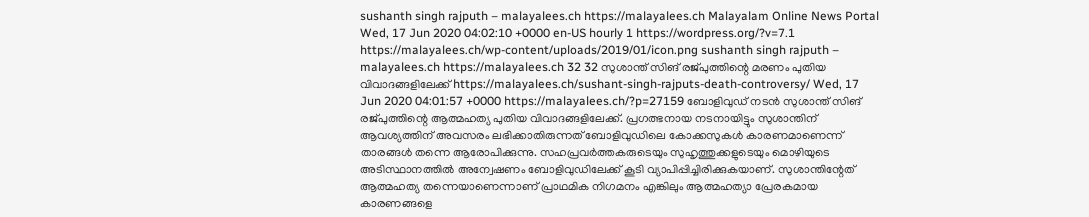sushanth singh rajputh – malayalees.ch https://malayalees.ch Malayalam Online News Portal Wed, 17 Jun 2020 04:02:10 +0000 en-US hourly 1 https://wordpress.org/?v=7.1 https://malayalees.ch/wp-content/uploads/2019/01/icon.png sushanth singh rajputh – malayalees.ch https://malayalees.ch 32 32 സുശാന്ത് സിങ് രജ്പുത്തിന്റെ മരണം പുതിയ വിവാദങ്ങളിലേക്ക് https://malayalees.ch/sushant-singh-rajputs-death-controversy/ Wed, 17 Jun 2020 04:01:57 +0000 https://malayalees.ch/?p=27159 ബോളിവുഡ് നടന്‍ സുശാന്ത് സിങ് രജ്പുത്തിന്റെ ആത്മഹത്യ പുതിയ വിവാദങ്ങളിലേക്ക്. പ്രഗത്ഭനായ നടനായിട്ടും സുശാന്തിന് ആവശ്യത്തിന് അവസരം ലഭിക്കാതിരുന്നത് ബോളിവുഡിലെ കോക്കസുകള്‍ കാരണമാണെന്ന് താരങ്ങള്‍ തന്നെ ആരോപിക്കുന്നു. സഹപ്രവര്‍ത്തകരുടെയും സുഹൃത്തുക്കളുടെയും മൊഴിയുടെ അടിസ്ഥാനത്തില്‍ അന്വേഷണം ബോളിവുഡിലേക്ക് കൂടി വ്യാപിപ്പിച്ചിരിക്കുകയാണ്. സുശാന്തിന്റേത് ആത്മഹത്യ തന്നെയാണെന്നാണ് പ്രാഥമിക നിഗമനം എങ്കിലും ആത്മഹത്യാ പ്രേരകമായ കാരണങ്ങളെ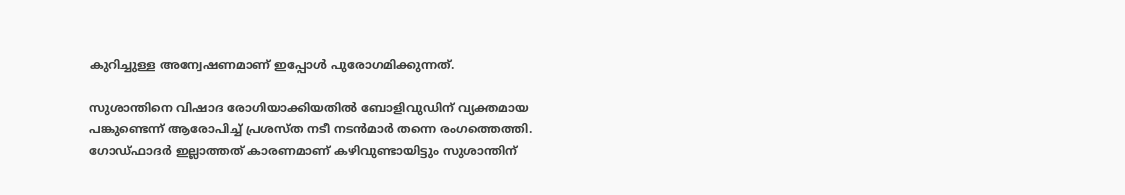കുറിച്ചുള്ള അന്വേഷണമാണ് ഇപ്പോള്‍ പുരോഗമിക്കുന്നത്.

സുശാന്തിനെ വിഷാദ രോഗിയാക്കിയതില്‍ ബോളിവുഡിന് വ്യക്തമായ പങ്കുണ്ടെന്ന് ആരോപിച്ച് പ്രശസ്ത നടീ നടന്‍മാര്‍ തന്നെ രംഗത്തെത്തി. ഗോഡ്ഫാദര്‍ ഇല്ലാത്തത് കാരണമാണ് കഴിവുണ്ടായിട്ടും സുശാന്തിന്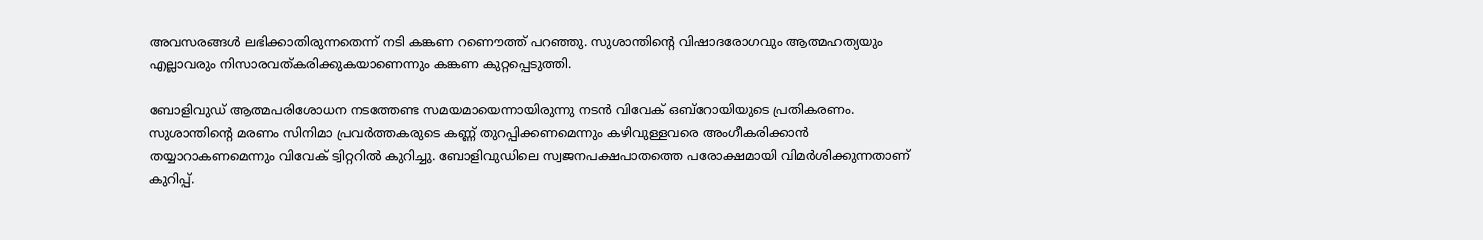അവസരങ്ങള്‍ ലഭിക്കാതിരുന്നതെന്ന് നടി കങ്കണ റണൌത്ത് പറഞ്ഞു. സുശാന്തിന്റെ വിഷാദരോഗവും ആത്മഹത്യയും എല്ലാവരും നിസാരവത്കരിക്കുകയാണെന്നും കങ്കണ കുറ്റപ്പെടുത്തി.

ബോളിവുഡ് ആത്മപരിശോധന നടത്തേണ്ട സമയമായെന്നായിരുന്നു നടന്‍ വിവേക് ഒബ്റോയിയുടെ പ്രതികരണം. സുശാന്തിന്റെ മരണം സിനിമാ പ്രവര്‍ത്തകരുടെ കണ്ണ് തുറപ്പിക്കണമെന്നും കഴിവുള്ളവരെ അംഗീകരിക്കാന്‍ തയ്യാറാകണമെന്നും വിവേക് ട്വിറ്ററില്‍ കുറിച്ചു. ബോളിവുഡിലെ സ്വജനപക്ഷപാതത്തെ പരോക്ഷമായി വിമര്‍ശിക്കുന്നതാണ് കുറിപ്പ്.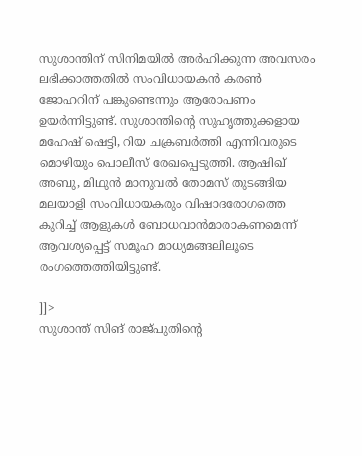സുശാന്തിന് സിനിമയില്‍ അര്‍ഹിക്കുന്ന അവസരം ലഭിക്കാത്തതില്‍ സംവിധായകന്‍ കരണ്‍ ജോഹറിന് പങ്കുണ്ടെന്നും ആരോപണം ഉയര്‍ന്നിട്ടുണ്ട്. സുശാന്തിന്റെ സുഹൃത്തുക്കളായ മഹേഷ് ഷെട്ടി, റിയ ചക്രബര്‍ത്തി എന്നിവരുടെ മൊഴിയും പൊലീസ് രേഖപ്പെടുത്തി. ആഷിഖ് അബു, മിഥുന്‍ മാനുവല്‍ തോമസ് തുടങ്ങിയ മലയാളി സംവിധായകരും വിഷാദരോഗത്തെ കുറിച്ച് ആളുകള്‍ ബോധവാന്‍മാരാകണമെന്ന് ആവശ്യപ്പെട്ട് സമൂഹ മാധ്യമങ്ങലിലൂടെ രംഗത്തെത്തിയിട്ടുണ്ട്.

]]>
സുശാന്ത് സിങ് രാജ്പുതിന്‍റെ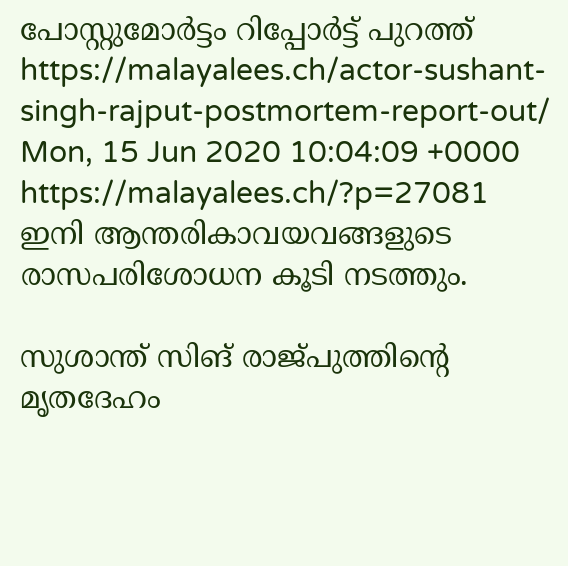പോസ്റ്റുമോര്‍ട്ടം റിപ്പോര്‍ട്ട് പുറത്ത് https://malayalees.ch/actor-sushant-singh-rajput-postmortem-report-out/ Mon, 15 Jun 2020 10:04:09 +0000 https://malayalees.ch/?p=27081 ഇനി ആന്തരികാവയവങ്ങളുടെ രാസപരിശോധന കൂടി നടത്തും.

സുശാന്ത് സിങ് രാജ്പുത്തിന്റെ മൃതദേഹം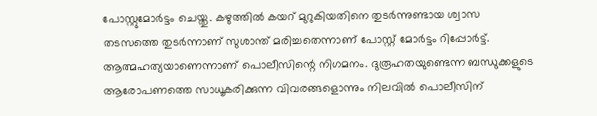പോസ്റ്റുമോര്‍ട്ടം ചെയ്തു. കഴുത്തില്‍ കയറ് മുറുകിയതിനെ തുടര്‍ന്നുണ്ടായ ശ്വാസ തടസത്തെ തുടര്‍ന്നാണ് സുശാന്ത് മരിച്ചതെന്നാണ് പോസ്റ്റ് മോര്‍ട്ടം റിപ്പോര്‍ട്ട്. ആത്മഹത്യയാണെന്നാണ് പൊലീസിന്റെ നിഗമനം. ദുരൂഹതയുണ്ടെന്ന ബന്ധുക്കളുടെ ആരോപണത്തെ സാധൂകരിക്കുന്ന വിവരങ്ങളൊന്നും നിലവില്‍ പൊലീസിന്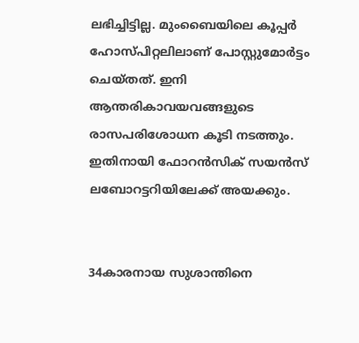ലഭിച്ചിട്ടില്ല. മുംബൈയിലെ കൂപ്പർ ഹോസ്പിറ്റലിലാണ് പോസ്റ്റുമോര്‍ട്ടം ചെയ്തത്. ഇനി ആന്തരികാവയവങ്ങളുടെ രാസപരിശോധന കൂടി നടത്തും. ഇതിനായി ഫോറന്‍സിക് സയന്‍സ് ലബോറട്ടറിയിലേക്ക് അയക്കും.


34കാരനായ സുശാന്തിനെ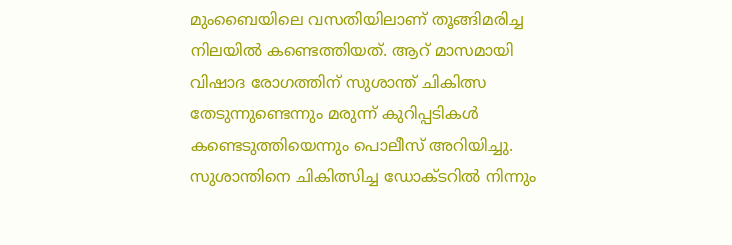മുംബൈയിലെ വസതിയിലാണ് തൂങ്ങിമരിച്ച നിലയില്‍ കണ്ടെത്തിയത്. ആറ് മാസമായി വിഷാദ രോഗത്തിന് സുശാന്ത് ചികിത്സ തേടുന്നുണ്ടെന്നും മരുന്ന് കുറിപ്പടികള്‍ കണ്ടെടുത്തിയെന്നും പൊലീസ് അറിയിച്ചു. സുശാന്തിനെ ചികിത്സിച്ച ഡോക്ടറില്‍ നിന്നും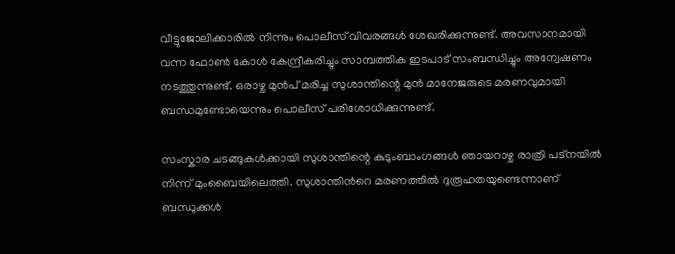വീട്ടുജോലിക്കാരില്‍ നിന്നും പൊലീസ് വിവരങ്ങള്‍ ശേഖരിക്കുന്നുണ്ട്. അവസാനമായി വന്ന ഫോണ്‍ കോള്‍ കേന്ദ്രീകരിച്ചും സാമ്പത്തിക ഇടപാട് സംബന്ധിച്ചും അന്വേഷണം നടത്തുന്നുണ്ട്. ഒരാഴ്ച മുന്‍പ് മരിച്ച സുശാന്തിന്റെ മുന്‍ മാനേജരുടെ മരണവുമായി ബന്ധമുണ്ടോയെന്നും പൊലീസ് പരിശോധിക്കുന്നുണ്ട്.

സംസ്കാര ചടങ്ങുകള്‍ക്കായി സുശാന്തിന്റെ കുടുംബാംഗങ്ങൾ ഞായറാഴ്ച രാത്രി പട്നയിൽ നിന്ന് മുംബൈയിലെത്തി. സുശാന്തിന്‍റെ മരണത്തില്‍ ദുരൂഹതയുണ്ടെന്നാണ് ബന്ധുക്കള്‍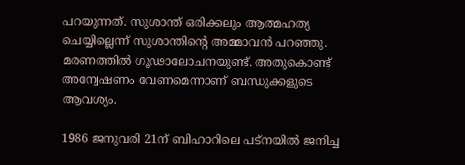പറയുന്നത്‍. സുശാന്ത് ഒരിക്കലും ആത്മഹത്യ ചെയ്യില്ലെന്ന് സുശാന്തിന്‍റെ അമ്മാവന്‍ പറഞ്ഞു. മരണത്തില്‍ ഗൂഢാലോചനയുണ്ട്. അതുകൊണ്ട് അന്വേഷണം വേണമെന്നാണ് ബന്ധുക്കളുടെ ആവശ്യം.

1986 ജനുവരി 21ന് ബിഹാറിലെ പട്നയിൽ ജനിച്ച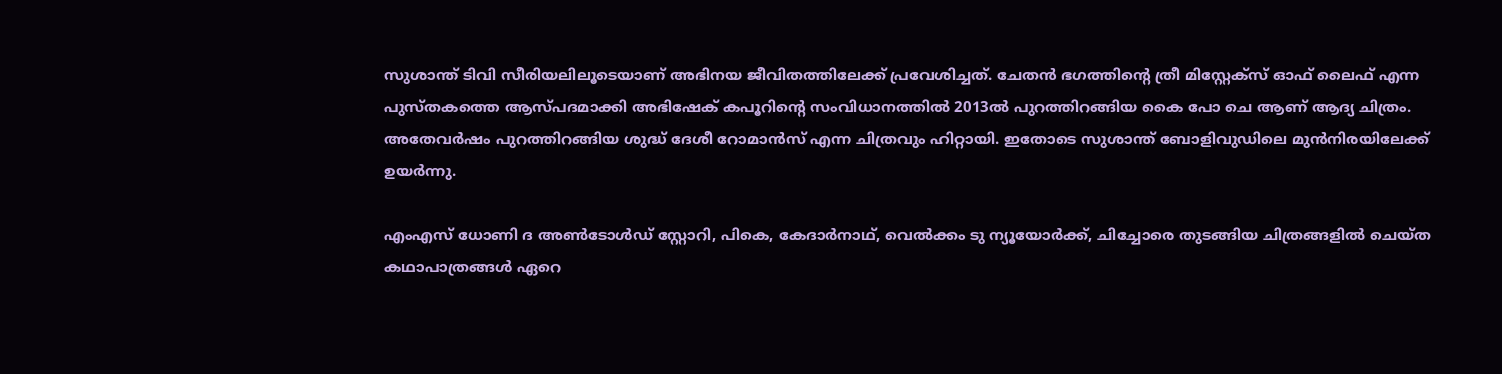സുശാന്ത് ടിവി സീരിയലിലൂടെയാണ് അഭിനയ ജീവിതത്തിലേക്ക് പ്രവേശിച്ചത്. ചേതൻ ഭഗത്തിന്റെ ത്രീ മിസ്റ്റേക്സ് ഓഫ് ലൈഫ് എന്ന പുസ്തകത്തെ ആസ്പദമാക്കി അഭിഷേക് കപൂറിന്റെ സംവിധാനത്തിൽ 2013ൽ പുറത്തിറങ്ങിയ കൈ പോ ചെ ആണ് ആദ്യ ചിത്രം. അതേവർഷം പുറത്തിറങ്ങിയ ശുദ്ധ് ദേശീ റോമാൻസ് എന്ന ചിത്രവും ഹിറ്റായി. ഇതോടെ സുശാന്ത് ബോളിവുഡിലെ മുൻനിരയിലേക്ക് ഉയര്‍ന്നു.

എംഎസ് ധോണി ദ അണ്‍ടോള്‍ഡ് സ്റ്റോറി, പികെ, കേദാര്‍നാഥ്, വെല്‍ക്കം ടു ന്യൂയോര്‍ക്ക്, ചിച്ചോരെ തുടങ്ങിയ ചിത്രങ്ങളില്‍ ചെയ്ത കഥാപാത്രങ്ങള്‍ ഏറെ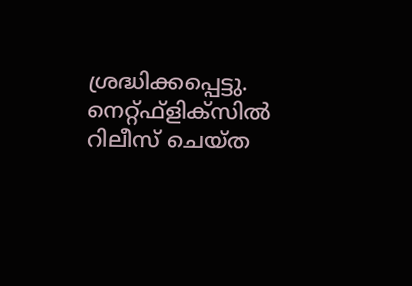ശ്രദ്ധിക്കപ്പെട്ടു. നെറ്റ്ഫ്‌ളിക്‌സില്‍ റിലീസ് ചെയ്ത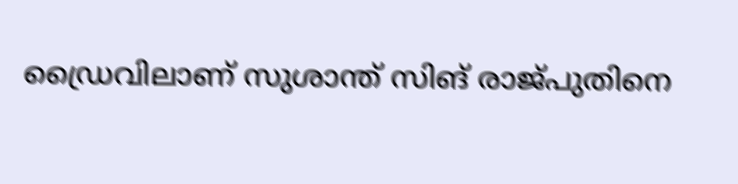ഡ്രൈവിലാണ് സുശാന്ത് സിങ് രാജ്പുതിനെ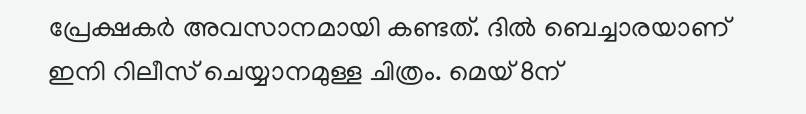പ്രേക്ഷകര്‍ അവസാനമായി കണ്ടത്. ദിൽ ബെച്ചാരയാണ് ഇനി റിലീസ് ചെയ്യാനമുള്ള ചിത്രം. മെയ് 8ന്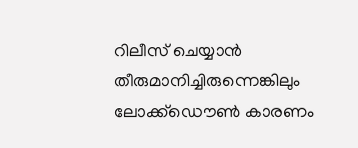റിലീസ് ചെയ്യാൻ തീരുമാനിച്ചിരുന്നെങ്കിലും ലോക്ക്ഡൌണ്‍ കാരണം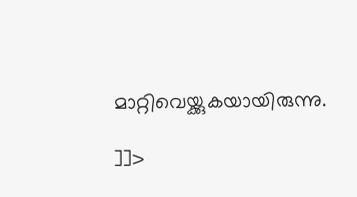മാറ്റിവെയ്ക്കുകയായിരുന്നു.

]]>